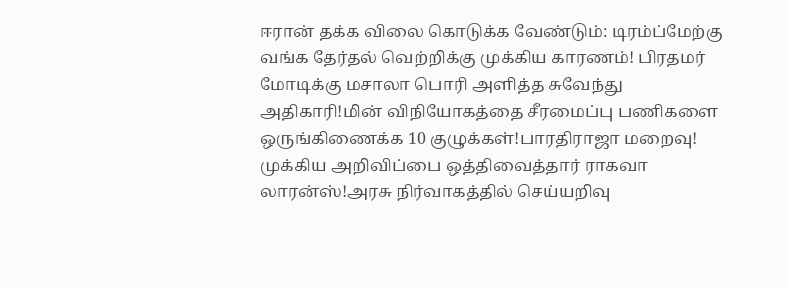ஈரான் தக்க விலை கொடுக்க வேண்டும்: டிரம்ப்மேற்கு வங்க தேர்தல் வெற்றிக்கு முக்கிய காரணம்! பிரதமர் மோடிக்கு மசாலா பொரி அளித்த சுவேந்து அதிகாரி!மின் விநியோகத்தை சீரமைப்பு பணிகளை ஒருங்கிணைக்க 10 குழுக்கள்!பாரதிராஜா மறைவு! முக்கிய அறிவிப்பை ஒத்திவைத்தார் ராகவா லாரன்ஸ்!அரசு நிர்வாகத்தில் செய்யறிவு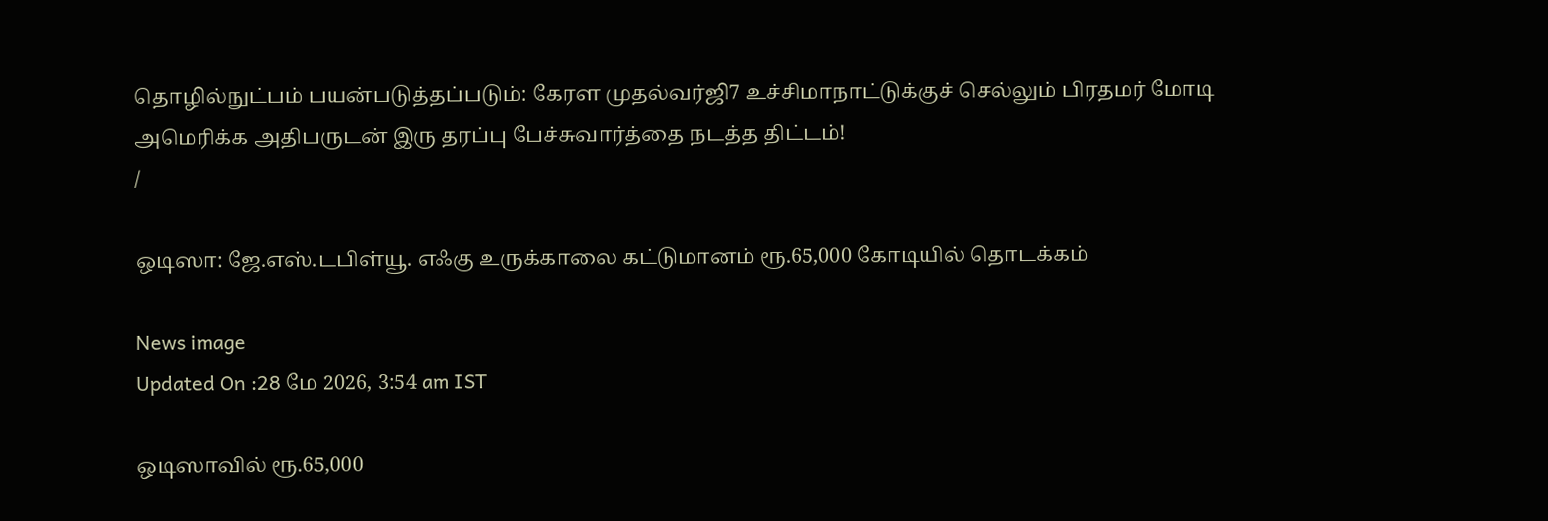தொழில்நுட்பம் பயன்படுத்தப்படும்: கேரள முதல்வர்ஜி7 உச்சிமாநாட்டுக்குச் செல்லும் பிரதமர் மோடி அமெரிக்க அதிபருடன் இரு தரப்பு பேச்சுவார்த்தை நடத்த திட்டம்!
/

ஒடிஸா: ஜே.எஸ்.டபிள்யூ. எஃகு உருக்காலை கட்டுமானம் ரூ.65,000 கோடியில் தொடக்கம்

News image
Updated On :28 மே 2026, 3:54 am IST

ஒடிஸாவில் ரூ.65,000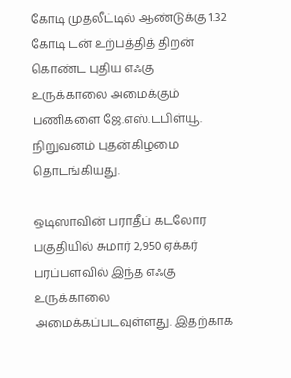கோடி முதலீட்டில் ஆண்டுக்கு 1.32 கோடி டன் உற்பத்தித் திறன் கொண்ட புதிய எஃகு உருக்காலை அமைக்கும் பணிகளை ஜே.எஸ்.டபிள்யூ. நிறுவனம் புதன்கிழமை தொடங்கியது.

ஒடிஸாவின் பராதீப் கடலோர பகுதியில் சுமார் 2,950 ஏக்கர் பரப்பளவில் இந்த எஃகு உருக்காலை அமைக்கப்படவுள்ளது. இதற்காக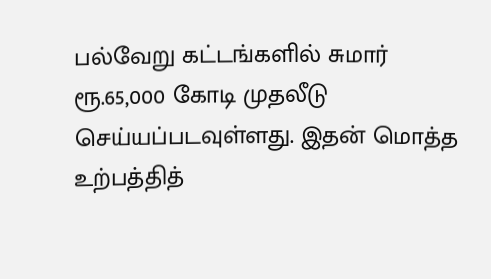பல்வேறு கட்டங்களில் சுமார் ரூ.65,000 கோடி முதலீடு செய்யப்படவுள்ளது. இதன் மொத்த உற்பத்தித்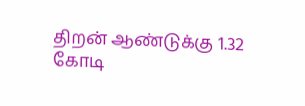திறன் ஆண்டுக்கு 1.32 கோடி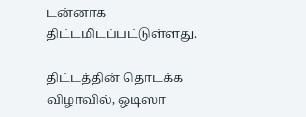டன்னாக திட்டமிடப்பட்டுள்ளது.

திட்டத்தின் தொடக்க விழாவில், ஒடிஸா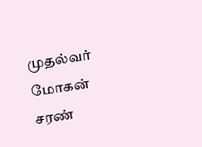முதல்வர் மோகன் சரண்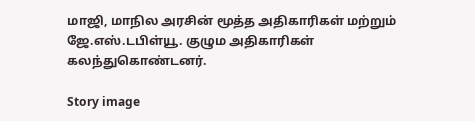மாஜி, மாநில அரசின் மூத்த அதிகாரிகள் மற்றும் ஜே.எஸ்.டபிள்யூ. குழும அதிகாரிகள் கலந்துகொண்டனர்.

Story image